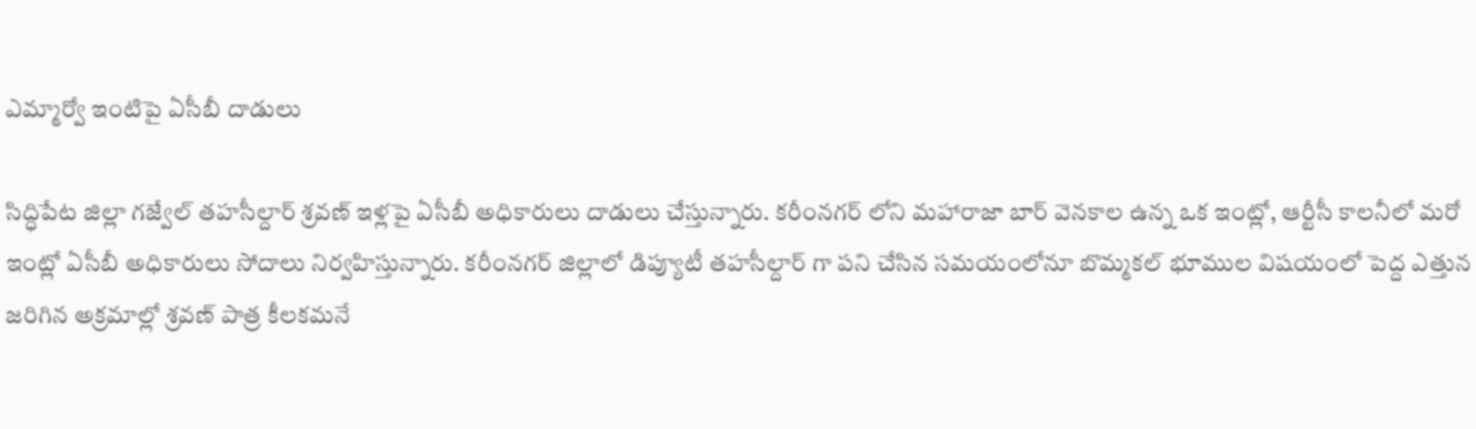ఎమ్మార్వో ఇంటిపై ఏసీబీ దాడులు

సిద్ధిపేట జిల్లా గజ్వేల్ తహసీల్దార్ శ్రవణ్ ఇళ్లపై ఏసీబీ అధికారులు దాడులు చేస్తున్నారు. కరీంనగర్ లోని మహారాజా బార్ వెనకాల ఉన్న ఒక ఇంట్లో, ఆర్టీసీ కాలనీలో మరో ఇంట్లో ఏసీబీ అధికారులు సోదాలు నిర్వహిస్తున్నారు. కరీంనగర్ జిల్లాలో డిప్యూటీ తహసీల్దార్ గా పని చేసిన సమయంలోనూ బొమ్మకల్ భూముల విషయంలో పెద్ద ఎత్తున జరిగిన అక్రమాల్లో శ్రవణ్ పాత్ర కీలకమనే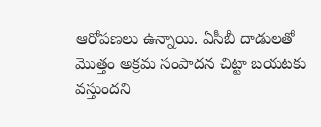ఆరోపణలు ఉన్నాయి. ఏసీబీ దాడులతో మొత్తం అక్రమ సంపాదన చిట్టా బయటకు వస్తుందని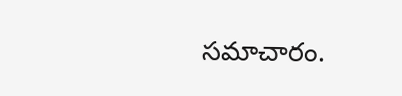సమాచారం.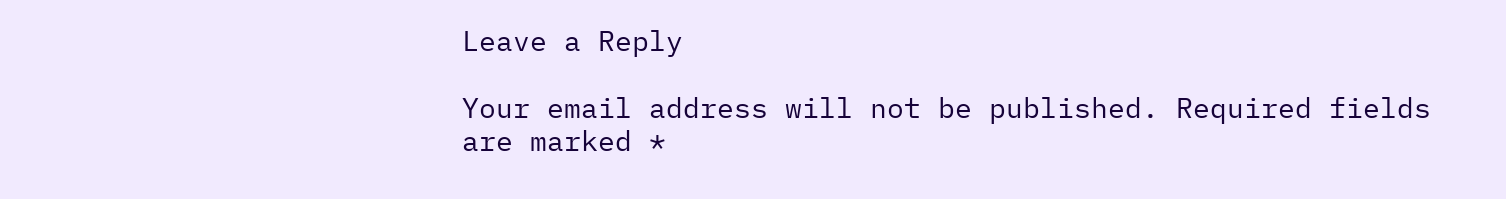Leave a Reply

Your email address will not be published. Required fields are marked *